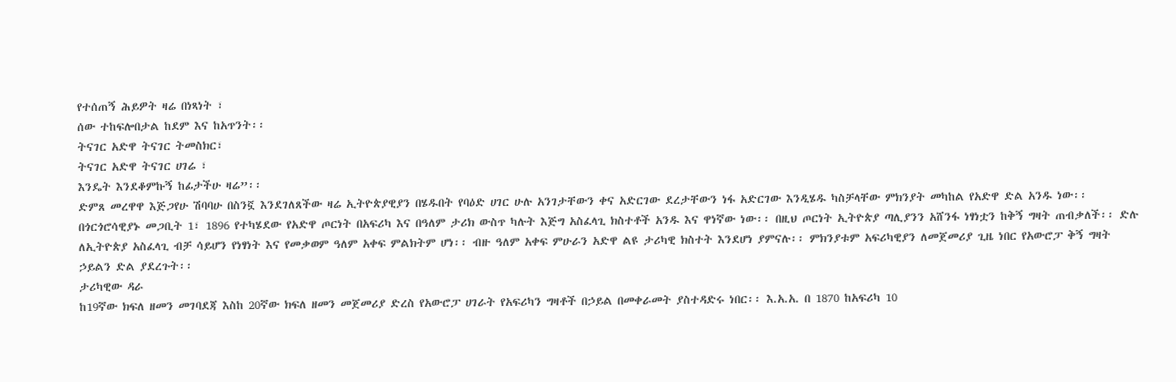የተሰጠኝ ሕይዎት ዛሬ በነጻነት ፣
ሰው ተከፍሎበታል ከደም እና ከአጥንት፡፡
ትናገር አድዋ ትናገር ትመስክር፣
ትናገር አድዋ ትናገር ሀገሬ ፣
እንዴት እንደቆምኩኝ ከፊታችሁ ዛሬ”፡፡
ድምጸ መረዋዋ እጅጋየሁ ሽባባሁ በስንኟ እንደገለጸችው ዛሬ ኢትዮጵያዊያን በሄዱበት የባዕድ ሀገር ሁሉ አንገታቸውን ቀና አድርገው ደረታቸውን ነፋ አድርገው እንዲሄዱ ካስቻላቸው ምክንያት መካከል የአድዋ ድል አንዱ ነው፡፡
በጎርጎሮሳዊያኑ መጋቢት 1፣ 1896 የተካሄደው የአድዋ ጦርነት በአፍሪካ እና በዓለም ታሪክ ውስጥ ካሉት እጅግ አስፈላጊ ክስተቶች አንዱ እና ዋነኛው ነው፡፡ በዚህ ጦርነት ኢትዮጵያ ጣሊያንን አሸንፋ ነፃነቷን ከቅኝ ግዛት ጠብቃለች፡፡ ድሉ ለኢትዮጵያ አስፈላጊ ብቻ ሳይሆን የነፃነት እና የመቃወም ዓለም አቀፍ ምልክትም ሆነ፡፡ ብዙ ዓለም አቀፍ ምሁራን አድዋ ልዩ ታሪካዊ ክስተት እንደሆነ ያምናሉ፡፡ ምክንያቱም አፍሪካዊያን ለመጀመሪያ ጊዜ ነበር የአውሮፓ ቅኝ ግዛት ኃይልን ድል ያደረጉት፡፡
ታሪካዊው ዳራ
ከ19ኛው ክፍለ ዘመን መገባደጃ እስከ 20ኛው ክፍለ ዘመን መጀመሪያ ድረስ የአውሮፓ ሀገራት የአፍሪካን ግዛቶች በኃይል በመቀራመት ያስተዳድሩ ነበር፡፡ እ.አ.አ. በ 1870 ከአፍሪካ 10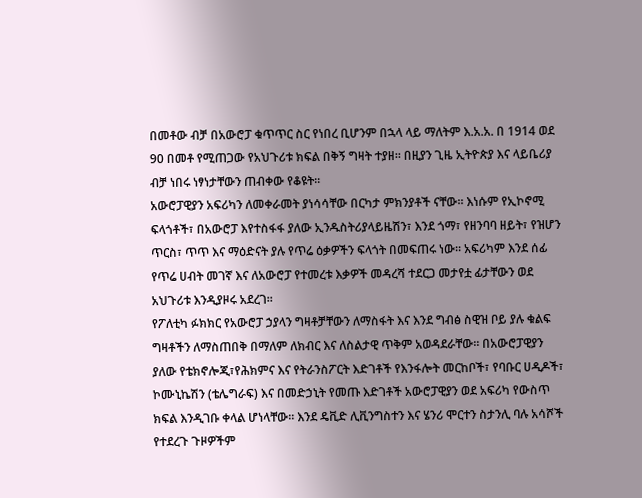በመቶው ብቻ በአውሮፓ ቁጥጥር ስር የነበረ ቢሆንም በኋላ ላይ ማለትም እ.አ.አ. በ 1914 ወደ 90 በመቶ የሚጠጋው የአህጉሪቱ ክፍል በቅኝ ግዛት ተያዘ፡፡ በዚያን ጊዜ ኢትዮጵያ እና ላይቤሪያ ብቻ ነበሩ ነፃነታቸውን ጠብቀው የቆዩት፡፡
አውሮፓዊያን አፍሪካን ለመቀራመት ያነሳሳቸው በርካታ ምክንያቶች ናቸው፡፡ እነሱም የኢኮኖሚ ፍላጎቶች፣ በአውሮፓ እየተስፋፋ ያለው ኢንዱስትሪያላይዜሽን፣ እንደ ጎማ፣ የዘንባባ ዘይት፣ የዝሆን ጥርስ፣ ጥጥ እና ማዕድናት ያሉ የጥሬ ዕቃዎችን ፍላጎት በመፍጠሩ ነው፡፡ አፍሪካም እንደ ሰፊ የጥሬ ሀብት መገኛ እና ለአውሮፓ የተመረቱ እቃዎች መዳረሻ ተደርጋ መታየቷ ፊታቸውን ወደ አህጉሪቱ እንዲያዞሩ አደረገ፡፡
የፖለቲካ ፉክክር የአውሮፓ ኃያላን ግዛቶቻቸውን ለማስፋት እና እንደ ግብፅ ስዊዝ ቦይ ያሉ ቁልፍ ግዛቶችን ለማስጠበቅ በማለም ለክብር እና ለስልታዊ ጥቅም አወዳደራቸው፡፡ በአውሮፓዊያን ያለው የቴክኖሎጂ፣የሕክምና እና የትራንስፖርት እድገቶች የእንፋሎት መርከቦች፣ የባቡር ሀዲዶች፣ ኮሙኒኬሽን (ቴሌግራፍ) እና በመድኃኒት የመጡ እድገቶች አውሮፓዊያን ወደ አፍሪካ የውስጥ ክፍል እንዲገቡ ቀላል ሆነላቸው፡፡ እንደ ዴቪድ ሊቪንግስተን እና ሄንሪ ሞርተን ስታንሊ ባሉ አሳሾች የተደረጉ ጉዞዎችም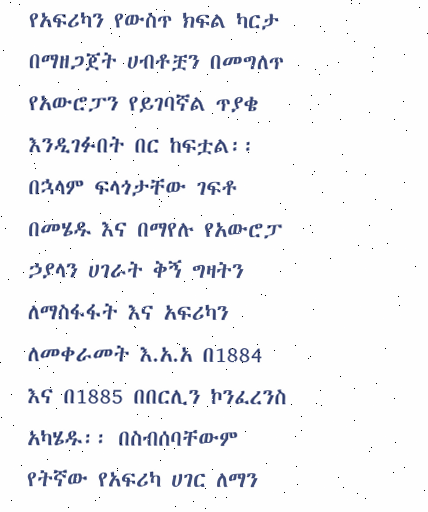የአፍሪካን የውስጥ ክፍል ካርታ በማዘጋጀት ሀብቶቿን በመግለጥ የአውሮፓን የይገባኛል ጥያቄ እንዲገፉበት በር ከፍቷል፡፡
በኋላም ፍላጎታቸው ገፍቶ በመሄዱ እና በማየሉ የአውሮፓ ኃያላን ሀገራት ቅኝ ግዛትን ለማስፋፋት እና አፍሪካን ለመቀራመት እ.አ.አ በ1884 እና በ1885 በበርሊን ኮንፈረንስ አካሄዱ፡፡ በስብሰባቸውም የትኛው የአፍሪካ ሀገር ለማን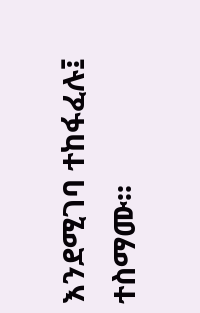እንደሚገባ ተከፋፈሉ፤ ተስማሙ፡፡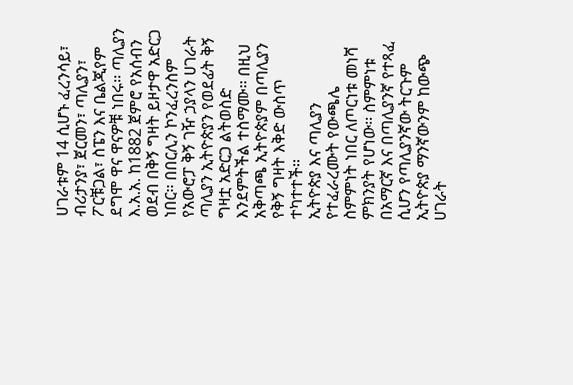ሀገራቱም 14 ሲሆኑ ፈረንሳይ፣ ብሪታንያ፣ ጀርመን፣ ጣሊያን፣ ፖርቹጋል፣ ስፔን እና ቤልጂየም ደግሞ ዋና ዋናዎቹ ነበሩ፡፡ ጣሊያን እ.አ.አ. ከ1882 ጀምሮ የአሰብን ወደብ በቅኝ ግዛት ይዞታዋ አድርጋ ነበር፡፡ በበርሊን ኮንፈረንስም የአውሮፓ ቅኝ ገዥ ኃያላን ሀገራት ጣሊያን ኢትዮጵያን የወደፊት ቅኝ ግዛቷ አድርጋ ልትወስድ እንደምትችል ተስማሙ፡፡ በዚህ አቅጣጫ ኢትዮጵያም በጣሊያን የቅኝ ግዛት እቅድ ውስጥ ተካተተች፡፡
ኢትዮጵያ እና ጣሊያን የተፈራረሙት የውጫሌ ስምምነት ነበር ለጦርነቱ መነሻ ምክንያት የሆነው፡፡ ስምምነቱ በአማርኛ እና በጣሊያንኛ የተጻፈ ሲሆን የጣሊያንኛው ትርጉም ኢትዮጵያ ማንኛውንም ከውጭ ሀገራት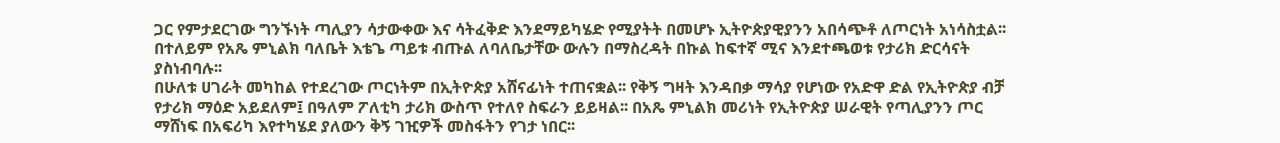ጋር የምታደርገው ግንኙነት ጣሊያን ሳታውቀው እና ሳትፈቅድ እንደማይካሄድ የሚያትት በመሆኑ ኢትዮጵያዊያንን አበሳጭቶ ለጦርነት አነሳስቷል፡፡ በተለይም የአጼ ምኒልክ ባለቤት እቴጌ ጣይቱ ብጡል ለባለቤታቸው ውሉን በማስረዳት በኩል ከፍተኛ ሚና እንደተጫወቱ የታሪክ ድርሳናት ያስነብባሉ፡፡
በሁለቱ ሀገራት መካከል የተደረገው ጦርነትም በኢትዮጵያ አሸናፊነት ተጠናቋል፡፡ የቅኝ ግዛት እንዳበቃ ማሳያ የሆነው የአድዋ ድል የኢትዮጵያ ብቻ የታሪክ ማዕድ አይደለም፤ በዓለም ፖለቲካ ታሪክ ውስጥ የተለየ ስፍራን ይይዛል፡፡ በአጼ ምኒልክ መሪነት የኢትዮጵያ ሠራዊት የጣሊያንን ጦር ማሸነፍ በአፍሪካ እየተካሄደ ያለውን ቅኝ ገዢዎች መስፋትን የገታ ነበር፡፡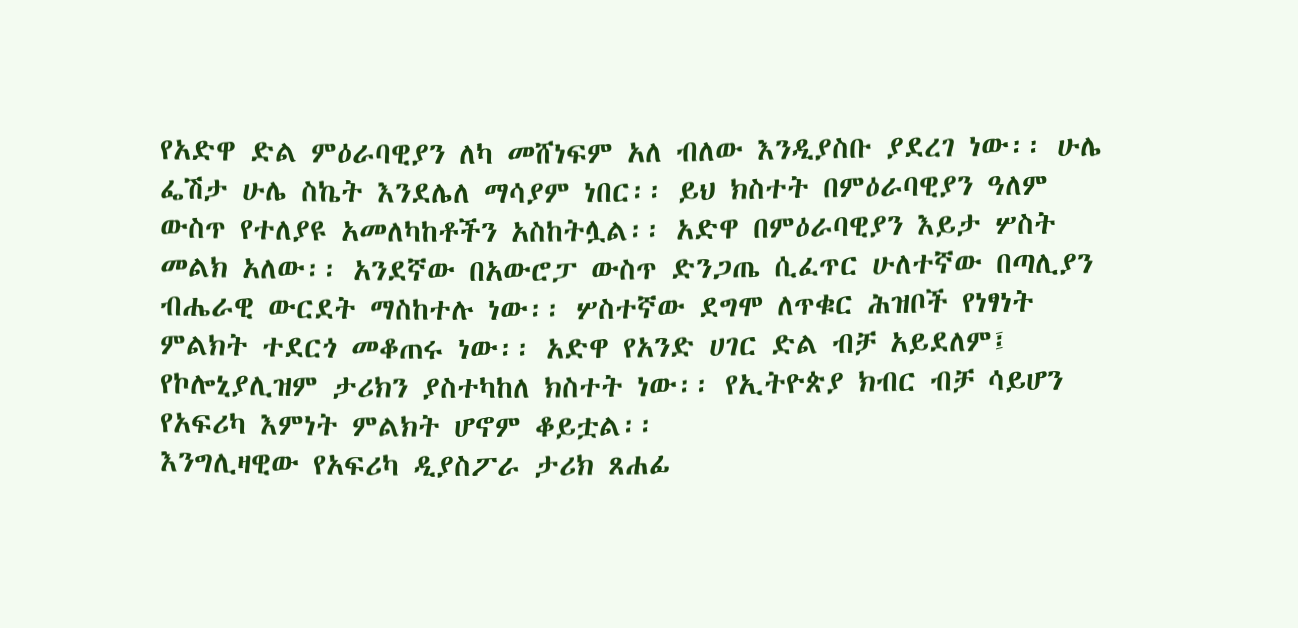የአድዋ ድል ምዕራባዊያን ለካ መሸነፍም አለ ብለው እንዲያስቡ ያደረገ ነው፡፡ ሁሌ ፌሽታ ሁሌ ስኬት እንደሌለ ማሳያም ነበር፡፡ ይህ ክስተት በምዕራባዊያን ዓለም ውስጥ የተለያዩ አመለካከቶችን አስከትሏል፡፡ አድዋ በምዕራባዊያን እይታ ሦስት መልክ አለው፡፡ አንደኛው በአውሮፓ ውስጥ ድንጋጤ ሲፈጥር ሁለተኛው በጣሊያን ብሔራዊ ውርደት ማስከተሉ ነው፡፡ ሦስተኛው ደግሞ ለጥቁር ሕዝቦች የነፃነት ምልክት ተደርጎ መቆጠሩ ነው፡፡ አድዋ የአንድ ሀገር ድል ብቻ አይደለም፤ የኮሎኒያሊዝም ታሪክን ያስተካከለ ክስተት ነው፡፡ የኢትዮጵያ ክብር ብቻ ሳይሆን የአፍሪካ እምነት ምልክት ሆኖም ቆይቷል፡፡
እንግሊዛዊው የአፍሪካ ዲያስፖራ ታሪክ ጸሐፊ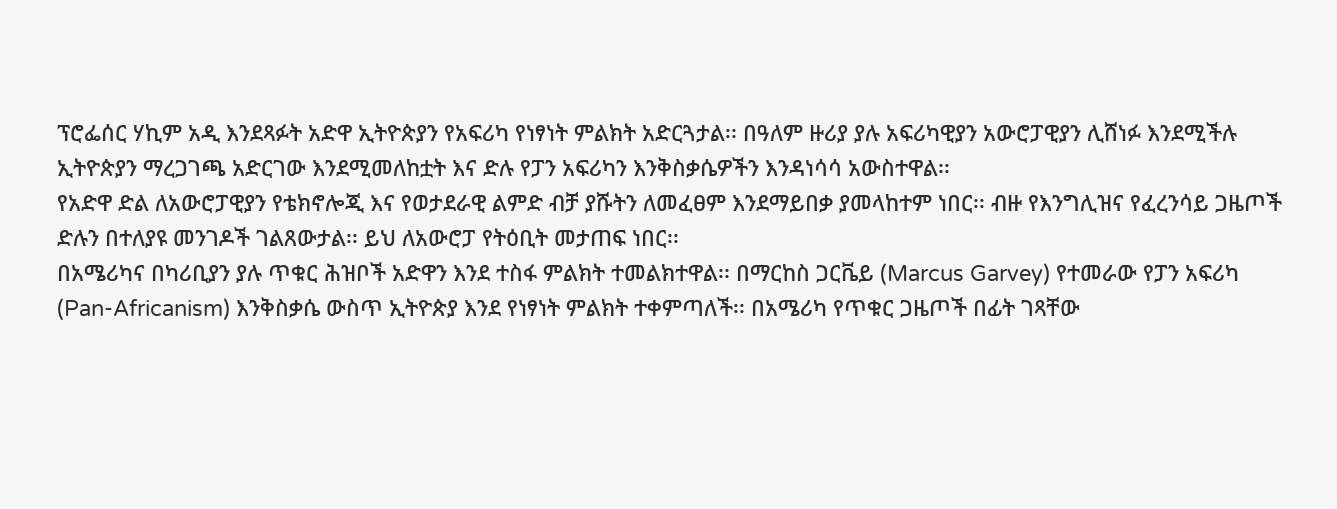ፕሮፌሰር ሃኪም አዲ እንደጻፉት አድዋ ኢትዮጵያን የአፍሪካ የነፃነት ምልክት አድርጓታል፡፡ በዓለም ዙሪያ ያሉ አፍሪካዊያን አውሮፓዊያን ሊሸነፉ እንደሚችሉ ኢትዮጵያን ማረጋገጫ አድርገው እንደሚመለከቷት እና ድሉ የፓን አፍሪካን እንቅስቃሴዎችን እንዳነሳሳ አውስተዋል፡፡
የአድዋ ድል ለአውሮፓዊያን የቴክኖሎጂ እና የወታደራዊ ልምድ ብቻ ያሹትን ለመፈፀም እንደማይበቃ ያመላከተም ነበር፡፡ ብዙ የእንግሊዝና የፈረንሳይ ጋዜጦች ድሉን በተለያዩ መንገዶች ገልጸውታል፡፡ ይህ ለአውሮፓ የትዕቢት መታጠፍ ነበር፡፡
በአሜሪካና በካሪቢያን ያሉ ጥቁር ሕዝቦች አድዋን እንደ ተስፋ ምልክት ተመልክተዋል፡፡ በማርከስ ጋርቬይ (Marcus Garvey) የተመራው የፓን አፍሪካ (Pan-Africanism) እንቅስቃሴ ውስጥ ኢትዮጵያ እንደ የነፃነት ምልክት ተቀምጣለች፡፡ በአሜሪካ የጥቁር ጋዜጦች በፊት ገጻቸው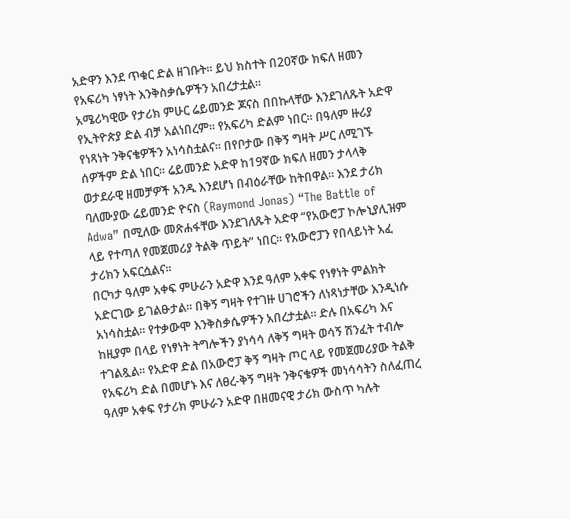አድዋን እንደ ጥቁር ድል ዘገቡት፡፡ ይህ ክስተት በ20ኛው ክፍለ ዘመን የአፍሪካ ነፃነት እንቅስቃሴዎችን አበረታቷል፡፡
አሜሪካዊው የታሪክ ምሁር ሬይመንድ ጆናስ በበኩላቸው እንደገለጹት አድዋ የኢትዮጵያ ድል ብቻ አልነበረም፡፡ የአፍሪካ ድልም ነበር፡፡ በዓለም ዙሪያ የነጻነት ንቅናቄዎችን አነሳስቷልና፡፡ በየቦታው በቅኝ ግዛት ሥር ለሚገኙ ሰዎችም ድል ነበር፡፡ ሬይመንድ አድዋ ከ19ኛው ክፍለ ዘመን ታላላቅ ወታደራዊ ዘመቻዎች አንዱ እንደሆነ በብዕራቸው ከትበዋል፡፡ እንደ ታሪክ ባለሙያው ሬይመንድ ዮናስ (Raymond Jonas) “The Battle of Adwa” በሚለው መጽሐፋቸው እንደገለጹት አድዋ “የአውሮፓ ኮሎኒያሊዝም ላይ የተጣለ የመጀመሪያ ትልቅ ጥይት” ነበር፡፡ የአውሮፓን የበላይነት አፈ ታሪክን አፍርሷልና፡፡
በርካታ ዓለም አቀፍ ምሁራን አድዋ እንደ ዓለም አቀፍ የነፃነት ምልክት አድርገው ይገልፁታል፡፡ በቅኝ ግዛት የተገዙ ሀገሮችን ለነጻነታቸው እንዲነሱ አነሳስቷል፡፡ የተቃውሞ እንቅስቃሴዎችን አበረታቷል፡፡ ድሉ በአፍሪካ እና ከዚያም በላይ የነፃነት ትግሎችን ያነሳሳ ለቅኝ ግዛት ወሳኝ ሽንፈት ተብሎ ተገልጿል፡፡ የአድዋ ድል በአውሮፓ ቅኝ ግዛት ጦር ላይ የመጀመሪያው ትልቅ የአፍሪካ ድል በመሆኑ እና ለፀረ-ቅኝ ግዛት ንቅናቄዎች መነሳሳትን ስለፈጠረ ዓለም አቀፍ የታሪክ ምሁራን አድዋ በዘመናዊ ታሪክ ውስጥ ካሉት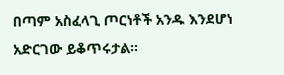በጣም አስፈላጊ ጦርነቶች አንዱ እንደሆነ አድርገው ይቆጥሩታል፡፡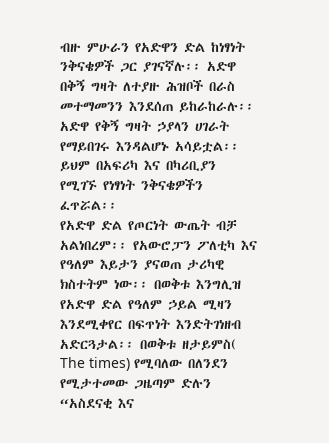ብዙ ምሁራን የአድዋን ድል ከነፃነት ንቅናቄዎች ጋር ያገናኛሉ፡፡ አድዋ በቅኝ ግዛት ለተያዙ ሕዝቦች በራስ መተማመንን እንደሰጠ ይከራከራሉ፡፡ አድዋ የቅኝ ግዛት ኃያላን ሀገራት የማይበገሩ እንዳልሆኑ አሳይቷል፡፡ ይህም በአፍሪካ እና በካሪቢያን የሚገኙ የነፃነት ንቅናቄዎችን ፈጥሯል፡፡
የአድዋ ድል የጦርነት ውጤት ብቻ አልነበረም፡፡ የአውሮፓን ፖለቲካ እና የዓለም እይታን ያናወጠ ታሪካዊ ክስተትም ነው፡፡ በወቅቱ እንግሊዝ የአድዋ ድል የዓለም ኃይል ሚዛን እንደሚቀየር በፍጥነት እንድትገነዘብ አድርጓታል፡፡ በወቅቱ ዘታይምስ( The times) የሚባለው በለንደን የሚታተመው ጋዜጣም ድሉን “አስደናቂ እና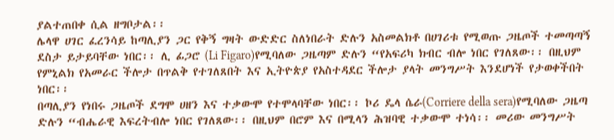ያልተጠበቀ ሲል ዘግቦታል፡፡
ሌላዋ ሀገር ፈረንሳይ ከጣሊያን ጋር የቅኝ ግዛት ውድድር ስለነበራት ድሉን አስመልክቶ በሀገሪቱ የሚወጡ ጋዜጦች ተመጣጣኝ ደስታ ይታይባቸው ነበር፡፡ ሊ ፊጋሮ (Li Figaro)የሚባለው ጋዜጣም ድሉን “የአፍሪካ ክብር ብሎ ነበር የገለጸው፡፡ በዚህም የምኒልክ የአመራር ችሎታ በጥልቅ የተገለጸበት እና ኢትዮጵያ የአስተዳደር ችሎታ ያላት መንግሥት እንደሆነች የታወቀችበት ነበር፡፡
በጣሊያን የነበሩ ጋዜጦች ደግሞ ሀዘን እና ተቃውሞ የተሞላባቸው ነበር፡፡ ኮሪ ዴላ ሴራ(Corriere della sera)የሚባለው ጋዜጣ ድሉን “ብሔራዊ እፍረትብሎ ነበር የገለጸው፡፡ በዚህም በሮም እና በሚላን ሕዝባዊ ተቃውሞ ተነሳ፡፡ መሪው መንግሥት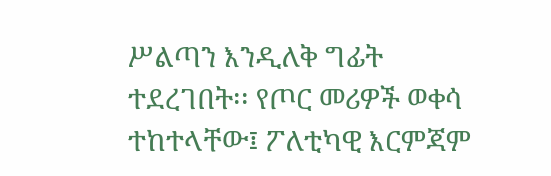ሥልጣን እንዲለቅ ግፊት ተደረገበት፡፡ የጦር መሪዎች ወቀሳ ተከተላቸው፤ ፖለቲካዊ እርምጃም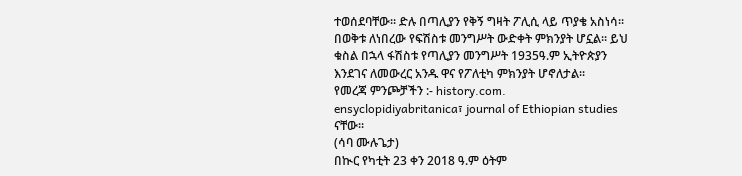ተወሰደባቸው፡፡ ድሉ በጣሊያን የቅኝ ግዛት ፖሊሲ ላይ ጥያቄ አስነሳ፡፡ በወቅቱ ለነበረው የፍሽስቱ መንግሥት ውድቀት ምክንያት ሆኗል፡፡ ይህ ቁስል በኋላ ፋሽስቱ የጣሊያን መንግሥት 1935ዓ.ም ኢትዮጵያን እንደገና ለመውረር አንዱ ዋና የፖለቲካ ምክንያት ሆኖለታል፡፡
የመረጃ ምንጮቻችን :- history.com. ensyclopidiyabritanica፣ journal of Ethiopian studies ናቸው፡፡
(ሳባ ሙሉጌታ)
በኲር የካቲት 23 ቀን 2018 ዓ.ም ዕትም